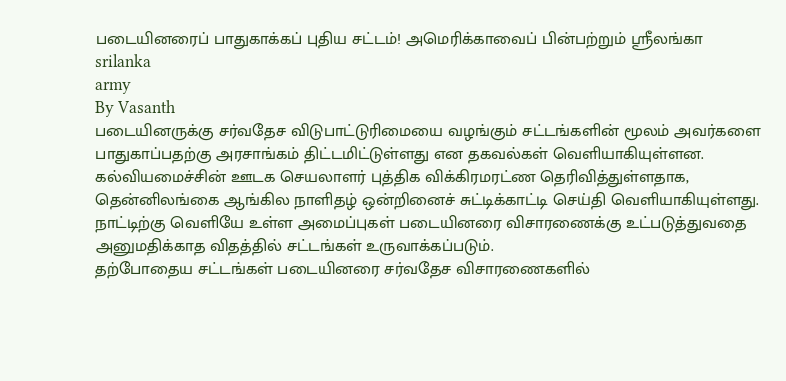படையினரைப் பாதுகாக்கப் புதிய சட்டம்! அமெரிக்காவைப் பின்பற்றும் ஸ்ரீலங்கா
srilanka
army
By Vasanth
படையினருக்கு சர்வதேச விடுபாட்டுரிமையை வழங்கும் சட்டங்களின் மூலம் அவர்களை பாதுகாப்பதற்கு அரசாங்கம் திட்டமிட்டுள்ளது என தகவல்கள் வெளியாகியுள்ளன.
கல்வியமைச்சின் ஊடக செயலாளர் புத்திக விக்கிரமரட்ண தெரிவித்துள்ளதாக, தென்னிலங்கை ஆங்கில நாளிதழ் ஒன்றினைச் சுட்டிக்காட்டி செய்தி வெளியாகியுள்ளது. நாட்டிற்கு வெளியே உள்ள அமைப்புகள் படையினரை விசாரணைக்கு உட்படுத்துவதை அனுமதிக்காத விதத்தில் சட்டங்கள் உருவாக்கப்படும்.
தற்போதைய சட்டங்கள் படையினரை சர்வதேச விசாரணைகளில்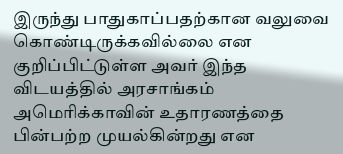இருந்து பாதுகாப்பதற்கான வலுவை கொண்டிருக்கவில்லை என குறிப்பிட்டுள்ள அவர் இந்த விடயத்தில் அரசாங்கம் அமெரிக்காவின் உதாரணத்தை பின்பற்ற முயல்கின்றது என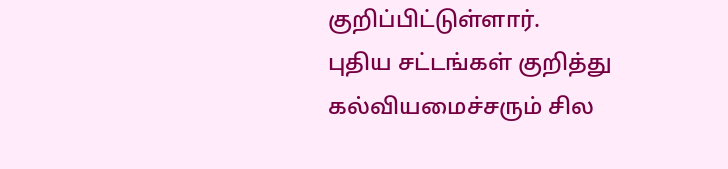குறிப்பிட்டுள்ளார்.
புதிய சட்டங்கள் குறித்து கல்வியமைச்சரும் சில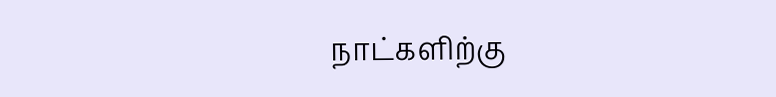நாட்களிற்கு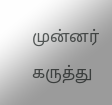முன்னர் கருத்து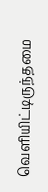வெளியிட்டிருந்தமை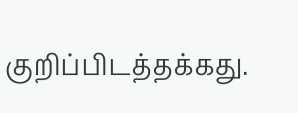குறிப்பிடத்தக்கது.